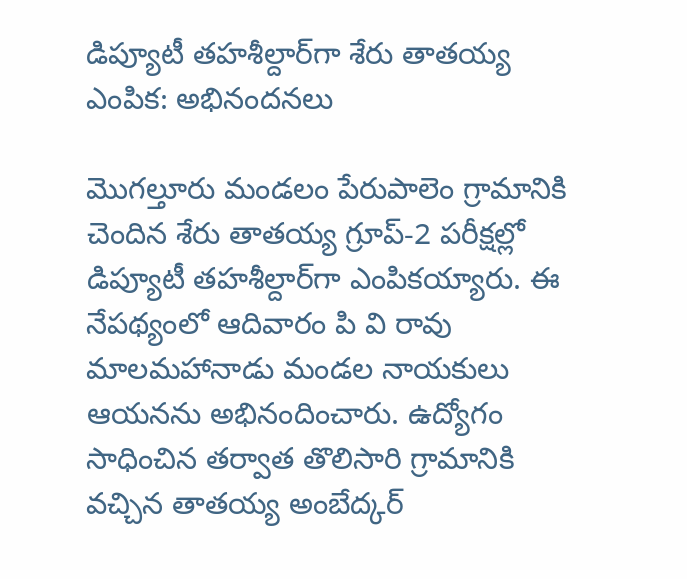డిప్యూటీ తహశీల్దార్‌గా శేరు తాతయ్య ఎంపిక: అభినందనలు

మొగల్తూరు మండలం పేరుపాలెం గ్రామానికి చెందిన శేరు తాతయ్య గ్రూప్-2 పరీక్షల్లో డిప్యూటీ తహశీల్దార్‌గా ఎంపికయ్యారు. ఈ నేపథ్యంలో ఆదివారం పి వి రావు మాలమహానాడు మండల నాయకులు ఆయనను అభినందించారు. ఉద్యోగం సాధించిన తర్వాత తొలిసారి గ్రామానికి వచ్చిన తాతయ్య అంబేద్కర్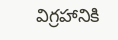విగ్రహానికి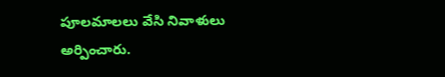పూలమాలలు వేసి నివాళులు అర్పించారు.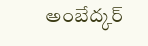అంబేద్కర్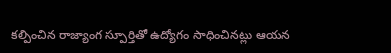కల్పించిన రాజ్యాంగ స్పూర్తితో ఉద్యోగం సాధించినట్లు ఆయన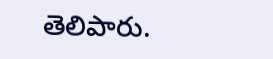తెలిపారు.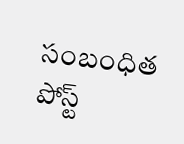సంబంధిత పోస్ట్